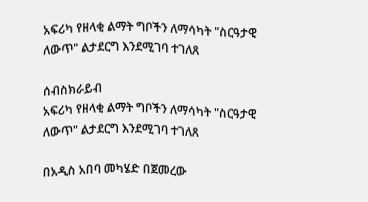አፍሪካ የዘላቂ ልማት ግቦችን ለማሳካት "ስርዓታዊ ለውጥ" ልታደርግ እንደሚገባ ተገለጸ

ሰብስክራይብ
አፍሪካ የዘላቂ ልማት ግቦችን ለማሳካት "ስርዓታዊ ለውጥ" ልታደርግ እንደሚገባ ተገለጸ

በአዲስ አበባ መካሄድ በጀመረው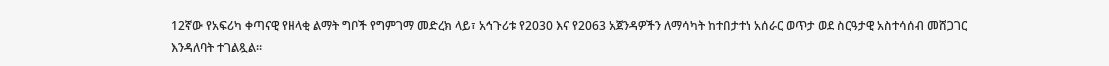12ኛው የአፍሪካ ቀጣናዊ የዘላቂ ልማት ግቦች የግምገማ መድረክ ላይ፣ አኅጉሪቱ የ2030 እና የ2063 አጀንዳዎችን ለማሳካት ከተበታተነ አሰራር ወጥታ ወደ ስርዓታዊ አስተሳሰብ መሸጋገር እንዳለባት ተገልጿል።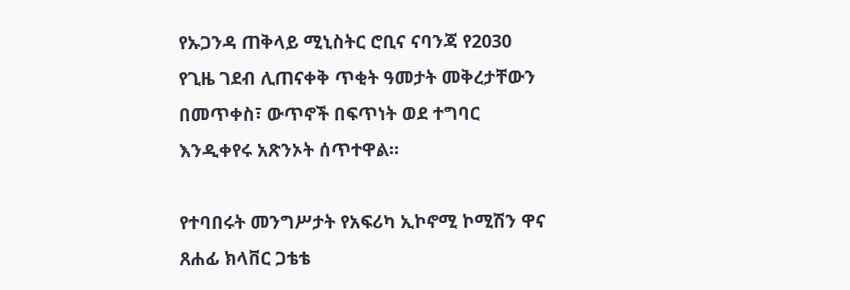የኡጋንዳ ጠቅላይ ሚኒስትር ሮቢና ናባንጃ የ2030 የጊዜ ገደብ ሊጠናቀቅ ጥቂት ዓመታት መቅረታቸውን በመጥቀስ፣ ውጥኖች በፍጥነት ወደ ተግባር እንዲቀየሩ አጽንኦት ሰጥተዋል።

የተባበሩት መንግሥታት የአፍሪካ ኢኮኖሚ ኮሚሽን ዋና ጸሐፊ ክላቨር ጋቴቴ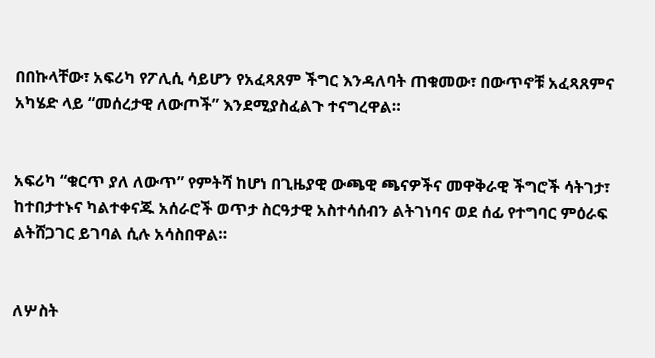በበኩላቸው፣ አፍሪካ የፖሊሲ ሳይሆን የአፈጻጸም ችግር እንዳለባት ጠቁመው፣ በውጥኖቹ አፈጻጸምና አካሄድ ላይ “መሰረታዊ ለውጦች” እንደሚያስፈልጉ ተናግረዋል።


አፍሪካ “ቁርጥ ያለ ለውጥ” የምትሻ ከሆነ በጊዜያዊ ውጫዊ ጫናዎችና መዋቅራዊ ችግሮች ሳትገታ፣ ከተበታተኑና ካልተቀናጁ አሰራሮች ወጥታ ስርዓታዊ አስተሳሰብን ልትገነባና ወደ ሰፊ የተግባር ምዕራፍ ልትሸጋገር ይገባል ሲሉ አሳስበዋል።


ለሦስት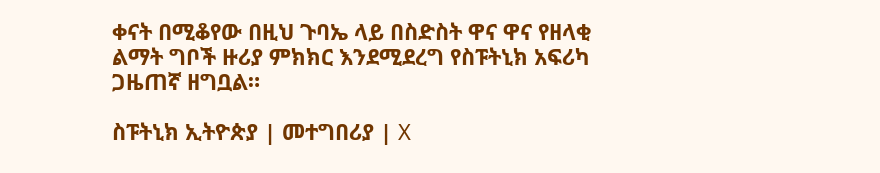ቀናት በሚቆየው በዚህ ጉባኤ ላይ በስድስት ዋና ዋና የዘላቂ ልማት ግቦች ዙሪያ ምክክር እንደሚደረግ የስፑትኒክ አፍሪካ ጋዜጠኛ ዘግቧል።

ስፑትኒክ ኢትዮጵያ | መተግበሪያ | X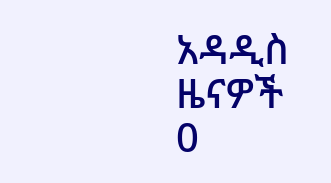አዳዲስ ዜናዎች
0